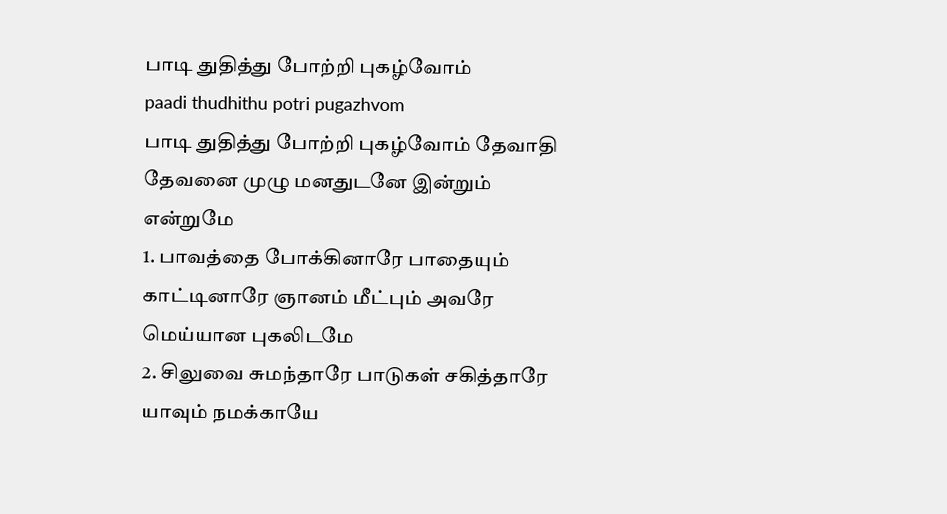பாடி துதித்து போற்றி புகழ்வோம்
paadi thudhithu potri pugazhvom
பாடி துதித்து போற்றி புகழ்வோம் தேவாதி தேவனை முழு மனதுடனே இன்றும் என்றுமே
1. பாவத்தை போக்கினாரே பாதையும் காட்டினாரே ஞானம் மீட்பும் அவரே மெய்யான புகலிடமே
2. சிலுவை சுமந்தாரே பாடுகள் சகித்தாரே யாவும் நமக்காயே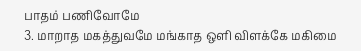பாதம் பணிவோமே
3. மாறாத மகத்துவமே மங்காத ஒளி விளக்கே மகிமை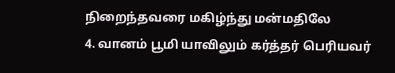நிறைந்தவரை மகிழ்ந்து மன்மதிலே
4. வானம் பூமி யாவிலும் கர்த்தர் பெரியவர்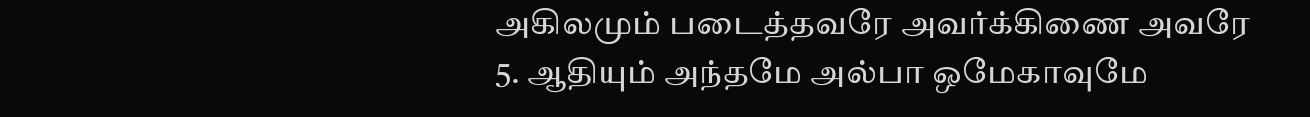அகிலமும் படைத்தவரே அவர்க்கிணை அவரே
5. ஆதியும் அந்தமே அல்பா ஒமேகாவுமே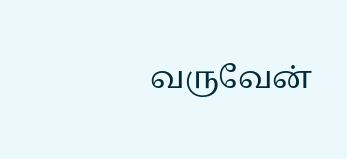வருவேன்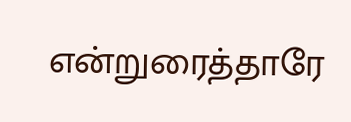என்றுரைத்தாரே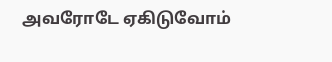அவரோடே ஏகிடுவோம்